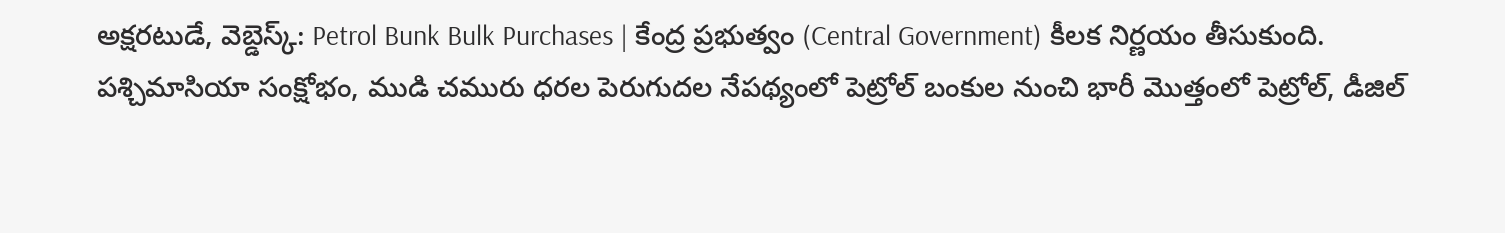అక్షరటుడే, వెబ్డెస్క్: Petrol Bunk Bulk Purchases | కేంద్ర ప్రభుత్వం (Central Government) కీలక నిర్ణయం తీసుకుంది. పశ్చిమాసియా సంక్షోభం, ముడి చమురు ధరల పెరుగుదల నేపథ్యంలో పెట్రోల్ బంకుల నుంచి భారీ మొత్తంలో పెట్రోల్, డీజిల్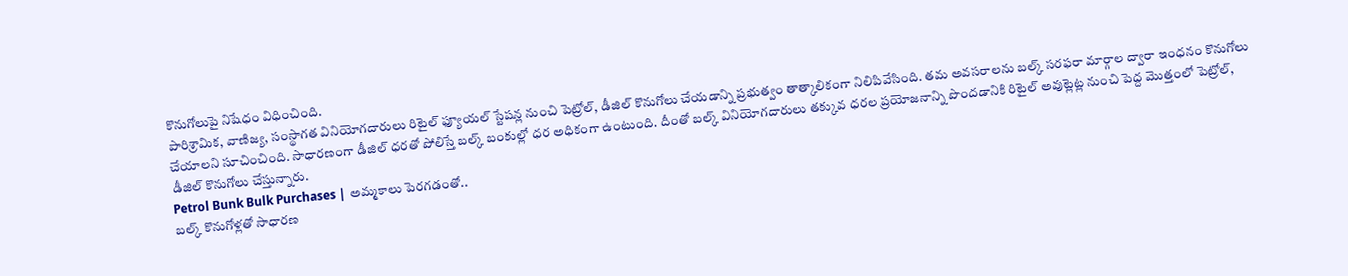కొనుగోలుపై నిషేధం విధించింది.
పారిశ్రామిక, వాణిజ్య, సంస్థాగత వినియోగదారులు రిటైల్ ఫ్యూయల్ స్టేషన్ల నుంచి పెట్రోల్, డీజిల్ కొనుగోలు చేయడాన్ని ప్రభుత్వం తాత్కాలికంగా నిలిపివేసింది. తమ అవసరాలను బల్క్ సరఫరా మార్గాల ద్వారా ఇంధనం కొనుగోలు చేయాలని సూచించింది. సాధారణంగా డీజిల్ ధరతో పోలిస్తే బల్క్ బంకుల్లో ధర అధికంగా ఉంటుంది. దీంతో బల్క్ వినియోగదారులు తక్కువ ధరల ప్రయోజనాన్ని పొందడానికి రిటైల్ అవుట్లెట్ల నుంచి పెద్ద మొత్తంలో పెట్రోల్, డీజిల్ కొనుగోలు చేస్తున్నారు.
Petrol Bunk Bulk Purchases | అమ్మకాలు పెరగడంతో..
బల్క్ కొనుగోళ్లతో సాధారణ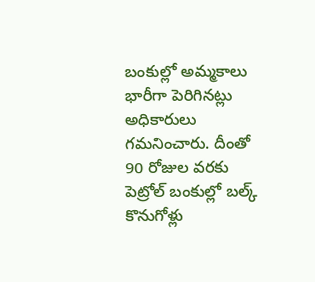బంకుల్లో అమ్మకాలు భారీగా పెరిగినట్లు అధికారులు గమనించారు. దీంతో 90 రోజుల వరకు పెట్రోల్ బంకుల్లో బల్క్ కొనుగోళ్లు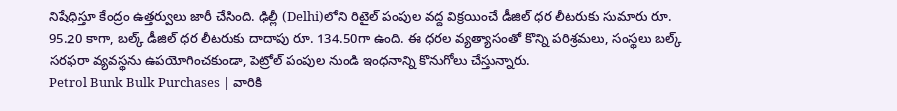నిషేధిస్తూ కేంద్రం ఉత్తర్వులు జారీ చేసింది. ఢిల్లీ (Delhi)లోని రిటైల్ పంపుల వద్ద విక్రయించే డీజిల్ ధర లీటరుకు సుమారు రూ. 95.20 కాగా, బల్క్ డీజిల్ ధర లీటరుకు దాదాపు రూ. 134.50గా ఉంది. ఈ ధరల వ్యత్యాసంతో కొన్ని పరిశ్రమలు, సంస్థలు బల్క్ సరఫరా వ్యవస్థను ఉపయోగించకుండా, పెట్రోల్ పంపుల నుండి ఇంధనాన్ని కొనుగోలు చేస్తున్నారు.
Petrol Bunk Bulk Purchases | వారికి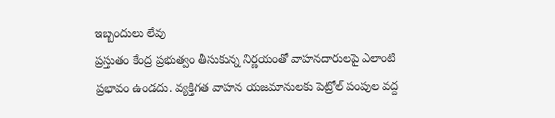ఇబ్బందులు లేవు
ప్రస్తుతం కేంద్ర ప్రభుత్వం తీసుకున్న నిర్ణయంతో వాహనదారులపై ఎలాంటి ప్రభావం ఉండదు. వ్యక్తిగత వాహన యజమానులకు పెట్రోల్ పంపుల వద్ద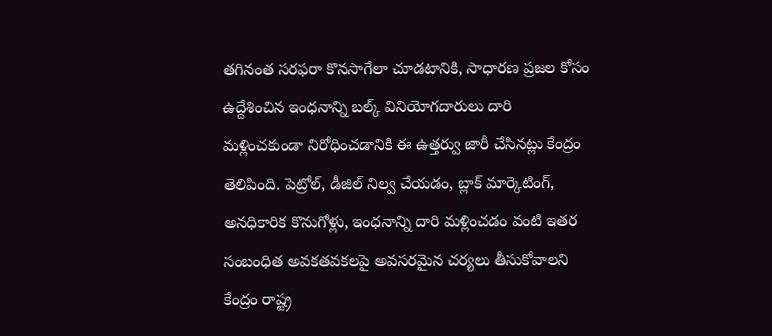తగినంత సరఫరా కొనసాగేలా చూడటానికి, సాధారణ ప్రజల కోసం ఉద్దేశించిన ఇంధనాన్ని బల్క్ వినియోగదారులు దారి మళ్లించకుండా నిరోధించడానికి ఈ ఉత్తర్వు జారీ చేసినట్లు కేంద్రం తెలిపింది. పెట్రోల్, డీజిల్ నిల్వ చేయడం, బ్లాక్ మార్కెటింగ్, అనధికారిక కొనుగోళ్లు, ఇంధనాన్ని దారి మళ్లించడం వంటి ఇతర సంబంధిత అవకతవకలపై అవసరమైన చర్యలు తీసుకోవాలని కేంద్రం రాష్ట్ర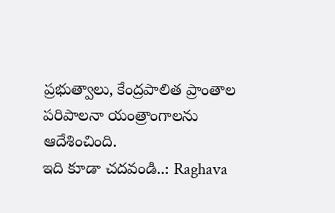ప్రభుత్వాలు, కేంద్రపాలిత ప్రాంతాల పరిపాలనా యంత్రాంగాలను ఆదేశించింది.
ఇది కూడా చదవండి..: Raghava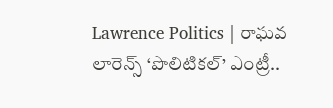Lawrence Politics | రాఘవ లారెన్స్ ‘పొలిటికల్’ ఎంట్రీ..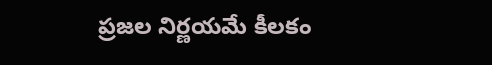ప్రజల నిర్ణయమే కీలకం